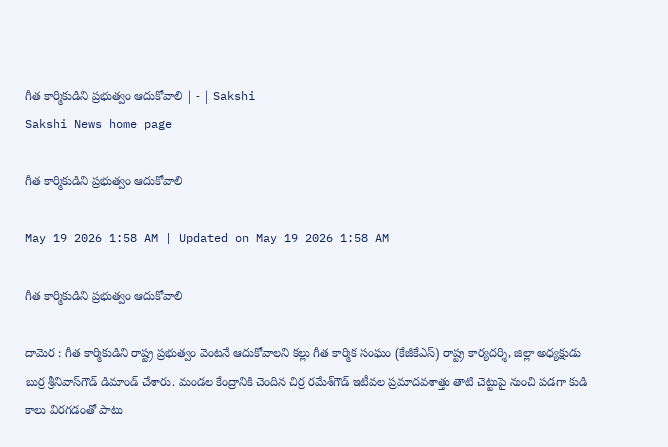గీత కార్మికుడిని ప్రభుత్వం ఆదుకోవాలి | - | Sakshi
Sakshi News home page

గీత కార్మికుడిని ప్రభుత్వం ఆదుకోవాలి

May 19 2026 1:58 AM | Updated on May 19 2026 1:58 AM

గీత కార్మికుడిని ప్రభుత్వం ఆదుకోవాలి

దామెర : గీత కార్మికుడిని రాష్ట్ర ప్రభుత్వం వెంటనే ఆదుకోవాలని కల్లు గీత కార్మిక సంఘం (కేజీకేఎస్‌) రాష్ట్ర కార్యదర్శి, జిల్లా అధ్యక్షుడు బుర్ర శ్రీనివాస్‌గౌడ్‌ డిమాండ్‌ చేశారు. మండల కేంద్రానికి చెందిన చిర్ర రమేశ్‌గౌడ్‌ ఇటీవల ప్రమాదవశాత్తు తాటి చెట్టుపై నుంచి పడగా కుడి కాలు విరగడంతో పాటు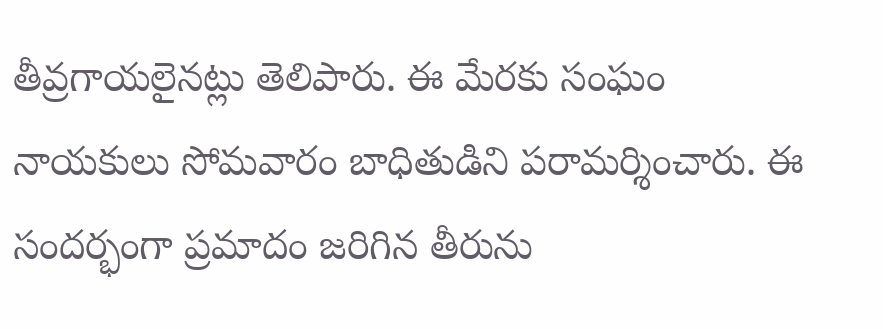తీవ్రగాయలైనట్లు తెలిపారు. ఈ మేరకు సంఘం నాయకులు సోమవారం బాధితుడిని పరామర్శించారు. ఈ సందర్భంగా ప్రమాదం జరిగిన తీరును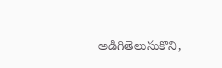అడిగితెలుసుకొని,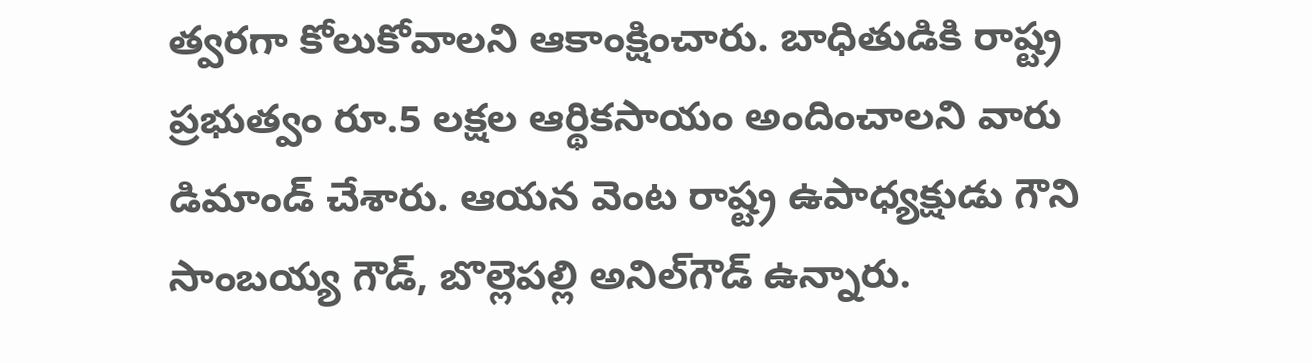త్వరగా కోలుకోవాలని ఆకాంక్షించారు. బాధితుడికి రాష్ట్ర ప్రభుత్వం రూ.5 లక్షల ఆర్థికసాయం అందించాలని వారు డిమాండ్‌ చేశారు. ఆయన వెంట రాష్ట్ర ఉపాధ్యక్షుడు గౌని సాంబయ్య గౌడ్‌, బొల్లెపల్లి అనిల్‌గౌడ్‌ ఉన్నారు.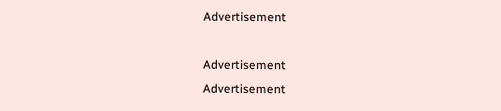Advertisement

Advertisement
Advertisement